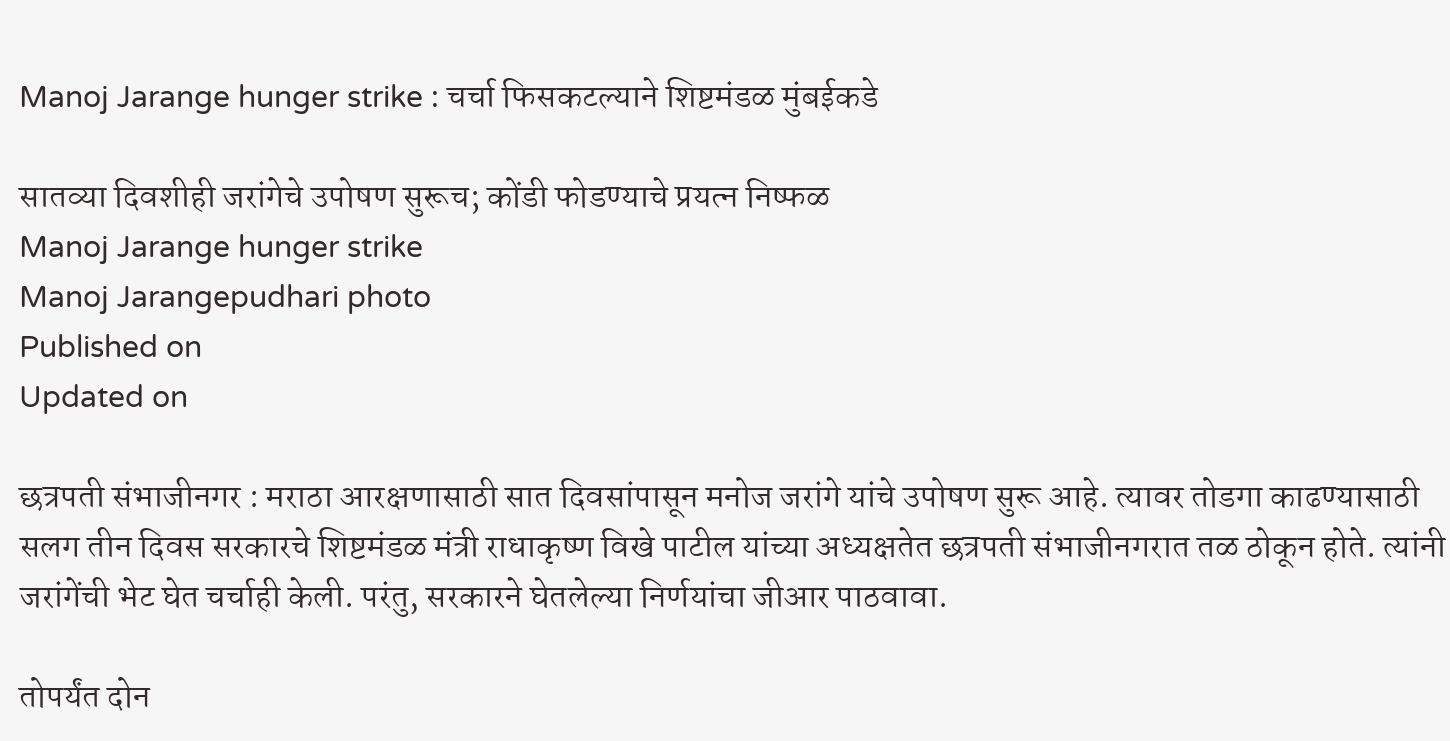Manoj Jarange hunger strike : चर्चा फिसकटल्याने शिष्टमंडळ मुंबईकडे

सातव्या दिवशीही जरांगेचे उपोषण सुरूच; कोंडी फोडण्याचे प्रयत्न निष्फळ
Manoj Jarange hunger strike
Manoj Jarangepudhari photo
Published on
Updated on

छत्रपती संभाजीनगर : मराठा आरक्षणासाठी सात दिवसांपासून मनोज जरांगे यांचे उपोषण सुरू आहे. त्यावर तोडगा काढण्यासाठी सलग तीन दिवस सरकारचे शिष्टमंडळ मंत्री राधाकृष्ण विखे पाटील यांच्या अध्यक्षतेत छत्रपती संभाजीनगरात तळ ठोकून होते. त्यांनी जरांगेंची भेट घेत चर्चाही केली. परंतु, सरकारने घेतलेल्या निर्णयांचा जीआर पाठवावा.

तोपर्यंत दोन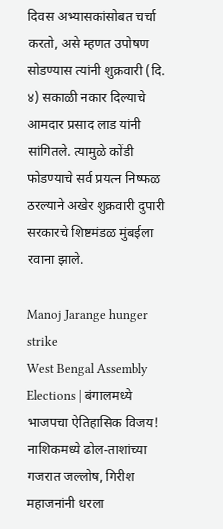दिवस अभ्यासकांसोबत चर्चा करतो, असे म्हणत उपोषण सोडण्यास त्यांनी शुक्रवारी (दि. ४) सकाळी नकार दिल्याचे आमदार प्रसाद लाड यांनी सांगितले. त्यामुळे कोंडी फोडण्याचे सर्व प्रयत्न निष्फळ ठरल्याने अखेर शुक्रवारी दुपारी सरकारचे शिष्टमंडळ मुंबईला रवाना झाले.

Manoj Jarange hunger strike
West Bengal Assembly Elections | बंगालमध्ये भाजपचा ऐतिहासिक विजय! नाशिकमध्ये ढोल-ताशांच्या गजरात जल्लोष, गिरीश महाजनांनी धरला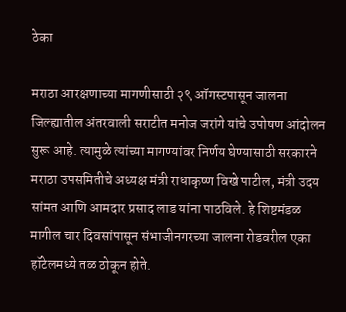ठेका

मराठा आरक्षणाच्या मागणीसाठी २९ ऑगस्टपासून जालना जिल्ह्यातील अंतरवाली सराटीत मनोज जरांगे यांचे उपोषण आंदोलन सुरू आहे. त्यामुळे त्यांच्या मागण्यांवर निर्णय घेण्यासाठी सरकारने मराठा उपसमितीचे अध्यक्ष मंत्री राधाकृष्ण विखे पाटील, मंत्री उदय सांमत आणि आमदार प्रसाद लाड यांना पाठविले. हे शिष्टमंडळ मागील चार दिवसांपासून संभाजीनगरच्या जालना रोडवरील एका हॉटेलमध्ये तळ ठोकून होते.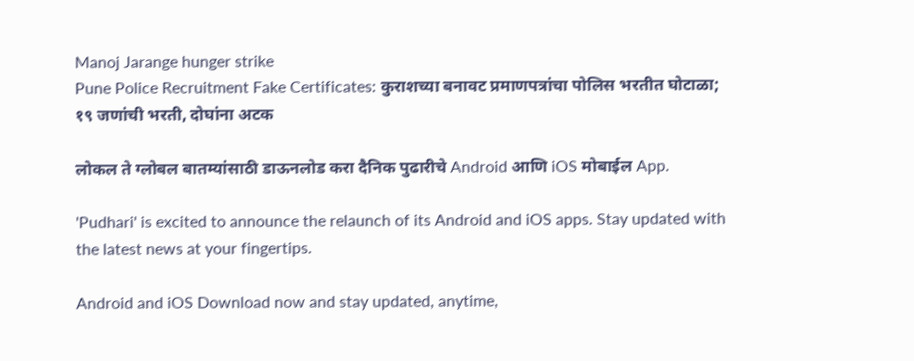Manoj Jarange hunger strike
Pune Police Recruitment Fake Certificates: कुराशच्या बनावट प्रमाणपत्रांचा पोलिस भरतीत घोटाळा; १९ जणांची भरती, दोघांना अटक

लोकल ते ग्लोबल बातम्यांसाठी डाऊनलोड करा दैनिक पुढारीचे Android आणि iOS मोबाईल App.

'Pudhari' is excited to announce the relaunch of its Android and iOS apps. Stay updated with the latest news at your fingertips.

Android and iOS Download now and stay updated, anytime,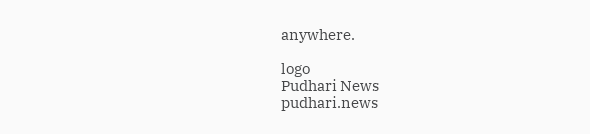anywhere.

logo
Pudhari News
pudhari.news